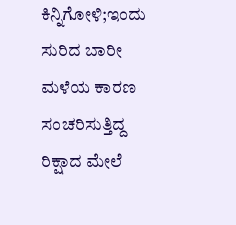ಕಿನ್ನಿಗೋಳಿ;ಇಂದು ಸುರಿದ ಬಾರೀ ಮಳೆಯ ಕಾರಣ ಸಂಚರಿಸುತ್ತಿದ್ದ ರಿಕ್ಷಾದ ಮೇಲೆ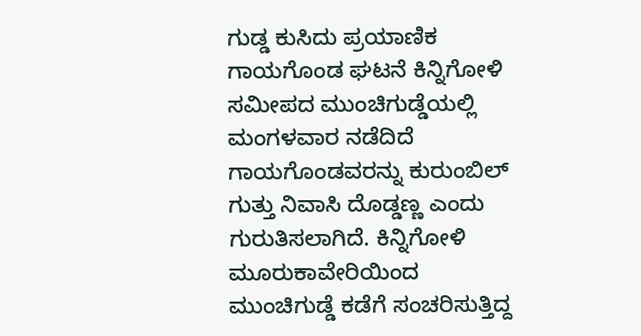ಗುಡ್ಡ ಕುಸಿದು ಪ್ರಯಾಣಿಕ ಗಾಯಗೊಂಡ ಘಟನೆ ಕಿನ್ನಿಗೋಳಿ ಸಮೀಪದ ಮುಂಚಿಗುಡ್ಡೆಯಲ್ಲಿ ಮಂಗಳವಾರ ನಡೆದಿದೆ
ಗಾಯಗೊಂಡವರನ್ನು ಕುರುಂಬಿಲ್ ಗುತ್ತು ನಿವಾಸಿ ದೊಡ್ಡಣ್ಣ ಎಂದು ಗುರುತಿಸಲಾಗಿದೆ. ಕಿನ್ನಿಗೋಳಿ ಮೂರುಕಾವೇರಿಯಿಂದ ಮುಂಚಿಗುಡ್ಡೆ ಕಡೆಗೆ ಸಂಚರಿಸುತ್ತಿದ್ದ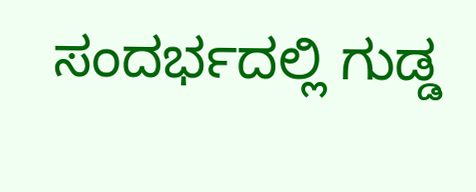ಸಂದರ್ಭದಲ್ಲಿ ಗುಡ್ಡ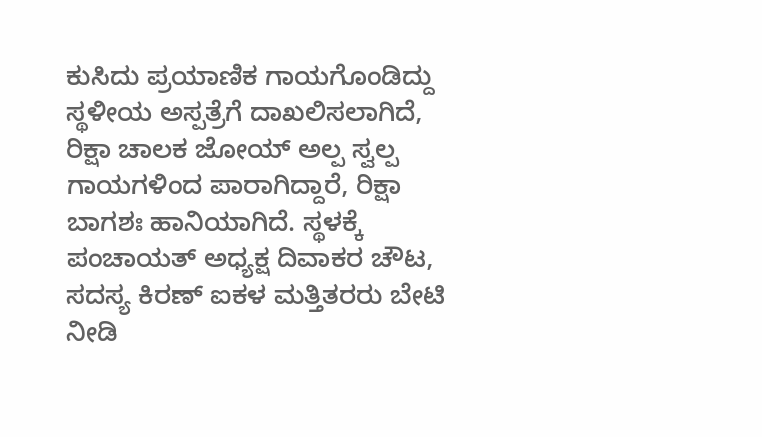ಕುಸಿದು ಪ್ರಯಾಣಿಕ ಗಾಯಗೊಂಡಿದ್ದು ಸ್ಥಳೀಯ ಅಸ್ಪತ್ರೆಗೆ ದಾಖಲಿಸಲಾಗಿದೆ, ರಿಕ್ಷಾ ಚಾಲಕ ಜೋಯ್ ಅಲ್ಪ ಸ್ವಲ್ಪ ಗಾಯಗಳಿಂದ ಪಾರಾಗಿದ್ದಾರೆ, ರಿಕ್ಷಾ ಬಾಗಶಃ ಹಾನಿಯಾಗಿದೆ. ಸ್ಥಳಕ್ಕೆ ಪಂಚಾಯತ್ ಅಧ್ಯಕ್ಷ ದಿವಾಕರ ಚೌಟ, ಸದಸ್ಯ ಕಿರಣ್ ಐಕಳ ಮತ್ತಿತರರು ಬೇಟಿ ನೀಡಿ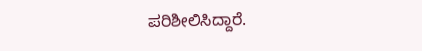ಪರಿಶೀಲಿಸಿದ್ದಾರೆ.